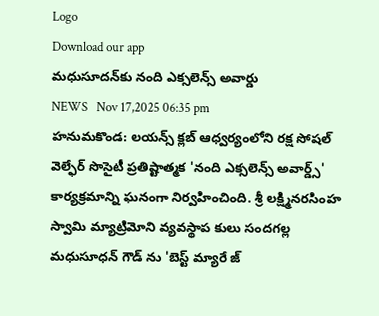Logo
Download our app
మధుసూదన్‌కు నంది ఎక్సలెన్స్ అవార్డు
NEWS   Nov 17,2025 06:35 pm
హనుమకొండ: లయన్స్ క్లబ్ ఆధ్వర్యంలోని రక్ష సోషల్ వెల్ఫేర్ సొసైటీ ప్రతిష్టాత్మక 'నంది ఎక్సలెన్స్ అవార్డ్స్' కార్యక్రమాన్ని ఘనంగా నిర్వహించింది. శ్రీ లక్ష్మినరసింహ స్వామి మ్యాట్రిమోని వ్యవస్థాప కులు సందగల్ల మధుసూధన్ గౌడ్ ను 'బెస్ట్ మ్యారే జ్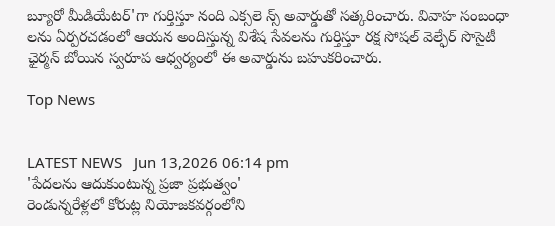బ్యూరో మీడియేటర్'గా గుర్తిస్తూ నంది ఎక్సలె న్స్ అవార్డుతో సత్కరించారు. వివాహ సంబంధా లను ఏర్పరచడంలో ఆయన అందిస్తున్న విశేష సేవలను గుర్తిస్తూ రక్ష సోషల్ వెల్ఫేర్ సొసైటీ ఛైర్మన్ బోయిన స్వరూప ఆధ్వర్యంలో ఈ అవార్డును బహుకరించారు.

Top News


LATEST NEWS   Jun 13,2026 06:14 pm
'పేద‌ల‌ను ఆదుకుంటున్న ప్రజా ప్రభుత్వం'
రెండున్నరేళ్ల‌లో కోరుట్ల నియోజకవర్గంలోని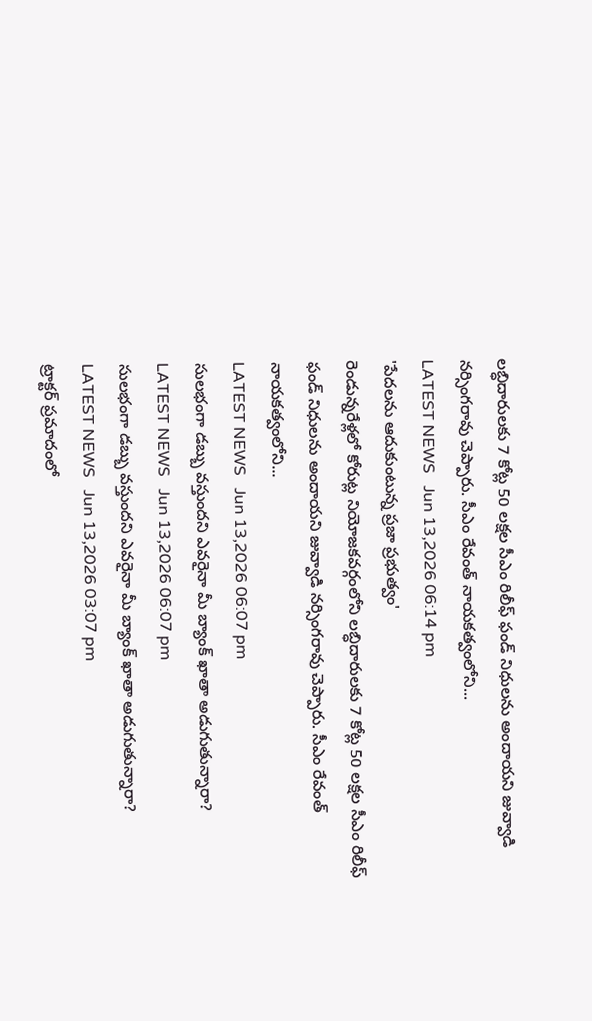లబ్ధిదారులకు 7 కోట్ల 50 లక్షల సీఎం రిలీఫ్ ఫండ్ నిధులను అందాయ‌ని జువ్వాడి నర్సింగరావు చెప్పారు. సీఎం రేవంత్ నాయకత్వంలోని...
LATEST NEWS   Jun 13,2026 06:14 pm
'పేద‌ల‌ను ఆదుకుంటున్న ప్రజా ప్రభుత్వం'
రెండున్నరేళ్ల‌లో కోరుట్ల నియోజకవర్గంలోని లబ్ధిదారులకు 7 కోట్ల 50 లక్షల సీఎం రిలీఫ్ ఫండ్ నిధులను అందాయ‌ని జువ్వాడి నర్సింగరావు చెప్పారు. సీఎం రేవంత్ నాయకత్వంలోని...
LATEST NEWS   Jun 13,2026 06:07 pm
సులభంగా డబ్బు వస్తుందని ఎవరైనా మీ బ్యాంక్ ఖాతా అడుగుతున్నారా?
LATEST NEWS   Jun 13,2026 06:07 pm
సులభంగా డబ్బు వస్తుందని ఎవరైనా మీ బ్యాంక్ ఖాతా అడుగుతున్నారా?
LATEST NEWS   Jun 13,2026 03:07 pm
ట్రాక్టర్ ప్రమాదంలో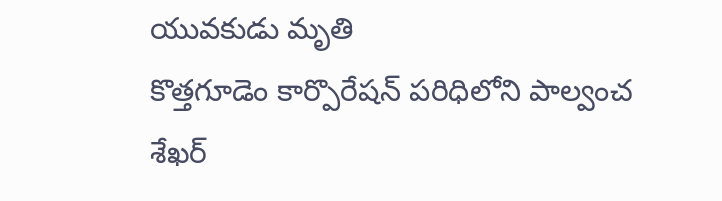యువకుడు మృతి
కొత్తగూడెం కార్పొరేషన్ పరిధిలోని పాల్వంచ శేఖర్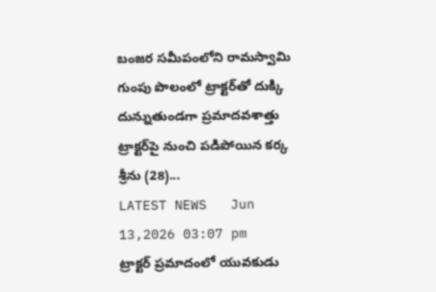బంజర సమీపంలోని రామస్వామి గుంపు పొలంలో ట్రాక్టర్‌తో దుక్కి దున్నుతుండగా ప్రమాదవశాత్తు ట్రాక్టర్‌పై నుంచి పడిపోయిన కర్క శ్రీను (28)...
LATEST NEWS   Jun 13,2026 03:07 pm
ట్రాక్టర్ ప్రమాదంలో యువకుడు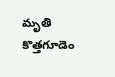మృతి
కొత్తగూడెం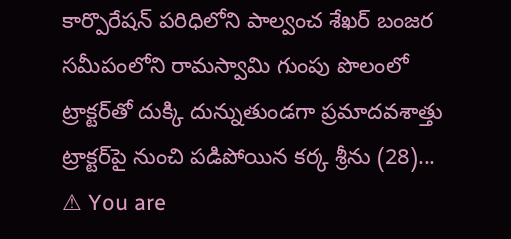కార్పొరేషన్ పరిధిలోని పాల్వంచ శేఖర్ బంజర సమీపంలోని రామస్వామి గుంపు పొలంలో ట్రాక్టర్‌తో దుక్కి దున్నుతుండగా ప్రమాదవశాత్తు ట్రాక్టర్‌పై నుంచి పడిపోయిన కర్క శ్రీను (28)...
⚠ You are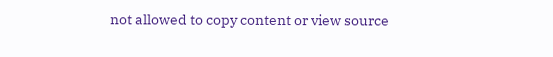not allowed to copy content or view source